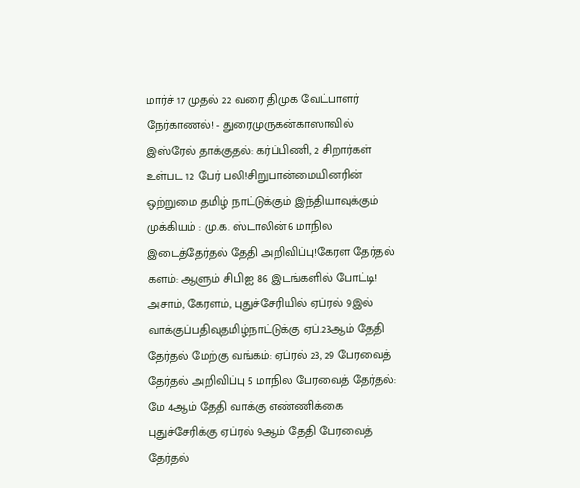மார்ச் 17 முதல் 22 வரை திமுக வேட்பாளர் நேர்காணல்! - துரைமுருகன்காஸாவில் இஸ்ரேல் தாக்குதல்: கர்ப்பிணி, 2 சிறார்கள் உள்பட 12 பேர் பலி!சிறுபான்மையினரின் ஒற்றுமை தமிழ் நாட்டுக்கும் இந்தியாவுக்கும் முக்கியம் : மு.க. ஸ்டாலின்6 மாநில இடைத்தேர்தல் தேதி அறிவிப்பு!கேரள தேர்தல் களம்: ஆளும் சிபிஐ 86 இடங்களில் போட்டி! அசாம், கேரளம், புதுச்சேரியில் ஏப்ரல் 9இல் வாக்குப்பதிவுதமிழ்நாட்டுக்கு ஏப்.23ஆம் தேதி தேர்தல் மேற்கு வங்கம்: ஏப்ரல் 23, 29 பேரவைத் தேர்தல் அறிவிப்பு 5 மாநில பேரவைத் தேர்தல்: மே 4ஆம் தேதி வாக்கு எண்ணிக்கை புதுச்சேரிக்கு ஏப்ரல் 9ஆம் தேதி பேரவைத் தேர்தல்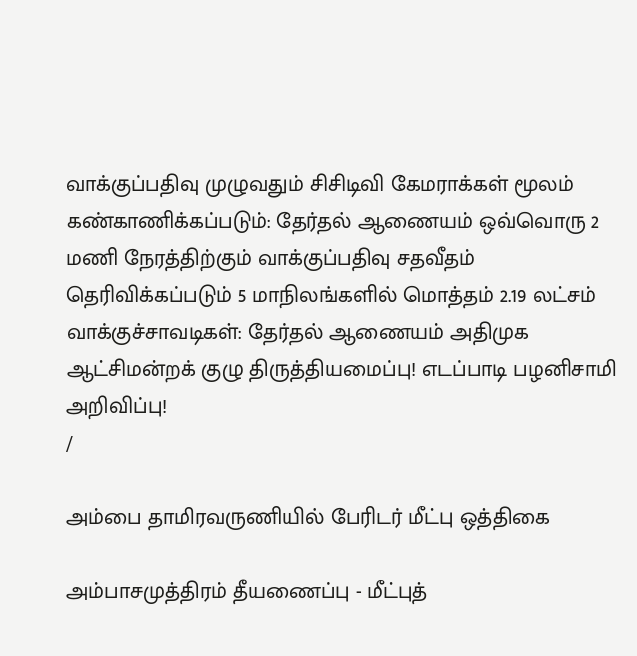வாக்குப்பதிவு முழுவதும் சிசிடிவி கேமராக்கள் மூலம் கண்காணிக்கப்படும்: தேர்தல் ஆணையம் ஒவ்வொரு 2 மணி நேரத்திற்கும் வாக்குப்பதிவு சதவீதம் தெரிவிக்கப்படும் 5 மாநிலங்களில் மொத்தம் 2.19 லட்சம் வாக்குச்சாவடிகள்: தேர்தல் ஆணையம் அதிமுக ஆட்சிமன்றக் குழு திருத்தியமைப்பு! எடப்பாடி பழனிசாமி அறிவிப்பு!
/

அம்பை தாமிரவருணியில் பேரிடர் மீட்பு ஒத்திகை

அம்பாசமுத்திரம் தீயணைப்பு - மீட்புத்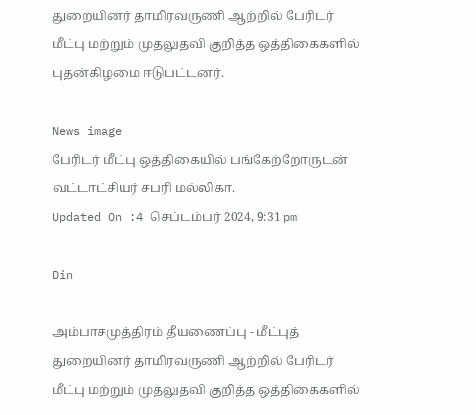துறையினர் தாமிரவருணி ஆற்றில் பேரிடர் மீட்பு மற்றும் முதலுதவி குறித்த ஒத்திகைகளில் புதன்கிழமை ஈடுபட்டனர்.

News image
பேரிடர் மீட்பு ஒத்திகையில் பங்கேற்றோருடன் வட்டாட்சியர் சபரி மல்லிகா.
Updated On :4 செப்டம்பர் 2024, 9:31 pm

Din

அம்பாசமுத்திரம் தீயணைப்பு - மீட்புத் துறையினர் தாமிரவருணி ஆற்றில் பேரிடர் மீட்பு மற்றும் முதலுதவி குறித்த ஒத்திகைகளில்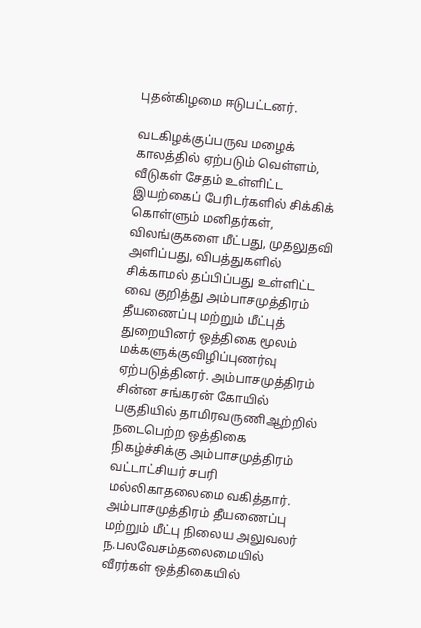புதன்கிழமை ஈடுபட்டனர்.

வடகிழக்குப்பருவ மழைக் காலத்தில் ஏற்படும் வெள்ளம், வீடுகள் சேதம் உள்ளிட்ட இயற்கைப் பேரிடர்களில் சிக்கிக் கொள்ளும் மனிதர்கள், விலங்குகளை மீட்பது, முதலுதவி அளிப்பது, விபத்துகளில் சிக்காமல் தப்பிப்பது உள்ளிட்ட வை குறித்து அம்பாசமுத்திரம் தீயணைப்பு மற்றும் மீட்புத் துறையினர் ஒத்திகை மூலம் மக்களுக்குவிழிப்புணர்வு ஏற்படுத்தினர். அம்பாசமுத்திரம் சின்ன சங்கரன் கோயில் பகுதியில் தாமிரவருணிஆற்றில் நடைபெற்ற ஒத்திகை நிகழ்ச்சிக்கு அம்பாசமுத்திரம் வட்டாட்சியர் சபரி மல்லிகாதலைமை வகித்தார். அம்பாசமுத்திரம் தீயணைப்பு மற்றும் மீட்பு நிலைய அலுவலர் ந.பலவேசம்தலைமையில் வீரர்கள் ஒத்திகையில்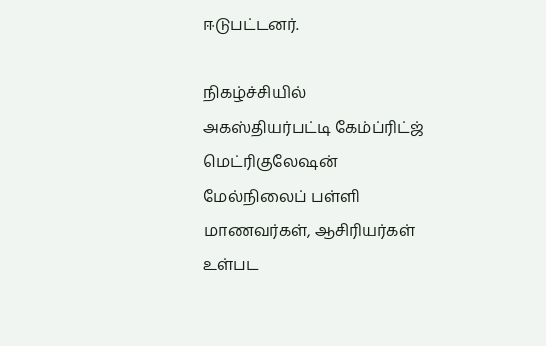ஈடுபட்டனர்.

நிகழ்ச்சியில் அகஸ்தியர்பட்டி கேம்ப்ரிட்ஜ் மெட்ரிகுலேஷன் மேல்நிலைப் பள்ளி மாணவர்கள், ஆசிரியர்கள் உள்பட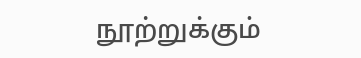நூற்றுக்கும்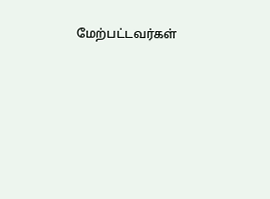மேற்பட்டவர்கள்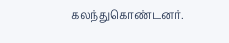கலந்துகொண்டனர்.